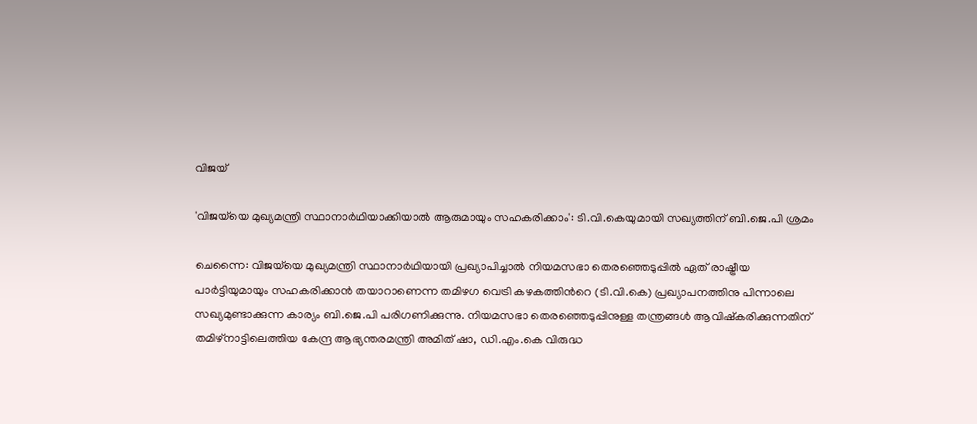വിജയ്

'വിജയ്‌യെ മുഖ്യമന്ത്രി സ്ഥാനാർഥിയാക്കിയാൽ ആരുമായും സഹകരിക്കാം': ടി.വി.കെയുമായി സഖ്യത്തിന് ബി.ജെ.പി ശ്രമം

ചെന്നൈ: വിജയ്‌യെ മുഖ്യമന്ത്രി സ്ഥാനാർഥിയായി പ്രഖ്യാപിച്ചാല്‍ നിയമസഭാ തെരഞ്ഞെടുപ്പിൽ ഏത് രാഷ്ട്രീയ പാർട്ടിയുമായും സഹകരിക്കാൻ തയാറാണെന്ന തമിഴഗ വെട്രി കഴകത്തിന്‍റെ (ടി.വി.കെ) പ്രഖ്യാപനത്തിനു പിന്നാലെ സഖ്യമുണ്ടാക്കുന്ന കാര്യം ബി.ജെ.പി പരിഗണിക്കുന്നു. നിയമസഭാ തെരഞ്ഞെടുപ്പിനുള്ള തന്ത്രങ്ങൾ ആവിഷ്കരിക്കുന്നതിന് തമിഴ്‌നാട്ടിലെത്തിയ കേന്ദ്ര ആഭ്യന്തരമന്ത്രി അമിത് ഷാ, ഡി.എം.കെ വിരുദ്ധ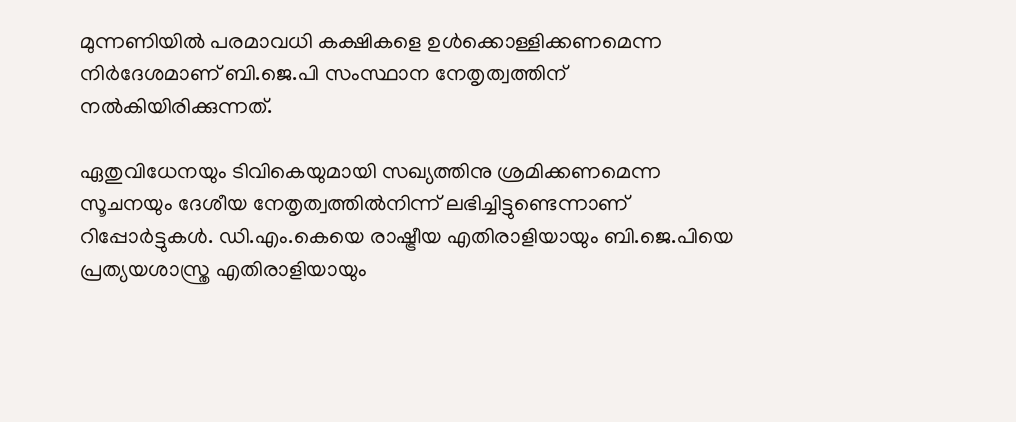മുന്നണിയിൽ പരമാവധി കക്ഷികളെ ഉൾക്കൊള്ളിക്കണമെന്ന നിർദേശമാണ് ബി.ജെ.പി സംസ്ഥാന നേതൃത്വത്തിന് നൽകിയിരിക്കുന്നത്.

ഏതുവിധേനയും ടിവികെയുമായി സഖ്യത്തിനു ശ്രമിക്കണമെന്ന സൂചനയും ദേശീയ നേതൃത്വത്തിൽനിന്ന്‌ ലഭിച്ചിട്ടുണ്ടെന്നാണ് റിപ്പോര്‍ട്ടുകള്‍. ഡി.എം.കെയെ രാഷ്ട്രീയ എതിരാളിയായും ബി.ജെ.പിയെ പ്രത്യയശാസ്ത്ര എതിരാളിയായും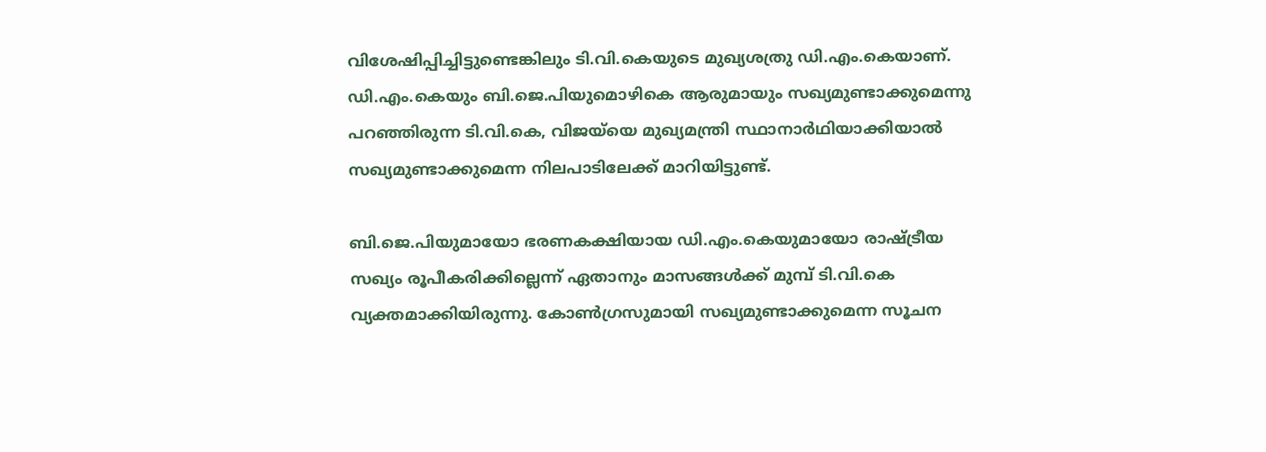വിശേഷിപ്പിച്ചിട്ടുണ്ടെങ്കിലും ടി.വി.കെയുടെ മുഖ്യശത്രു ഡി.എം.കെയാണ്. ഡി.എം.കെയും ബി.ജെ.പിയുമൊഴികെ ആരുമായും സഖ്യമുണ്ടാക്കുമെന്നു പറഞ്ഞിരുന്ന ടി.വി.കെ, വിജയ്‌യെ മുഖ്യമന്ത്രി സ്ഥാനാർഥിയാക്കിയാൽ സഖ്യമുണ്ടാക്കുമെന്ന നിലപാടിലേക്ക് മാറിയിട്ടുണ്ട്.

ബി.ജെ.പിയുമായോ ഭരണകക്ഷിയായ ഡി.എം.കെയുമായോ രാഷ്ട്രീയ സഖ്യം രൂപീകരിക്കില്ലെന്ന് ഏതാനും മാസങ്ങൾക്ക് മുമ്പ് ടി.വി.കെ വ്യക്തമാക്കിയിരുന്നു. കോൺഗ്രസുമായി സഖ്യമുണ്ടാക്കുമെന്ന സൂചന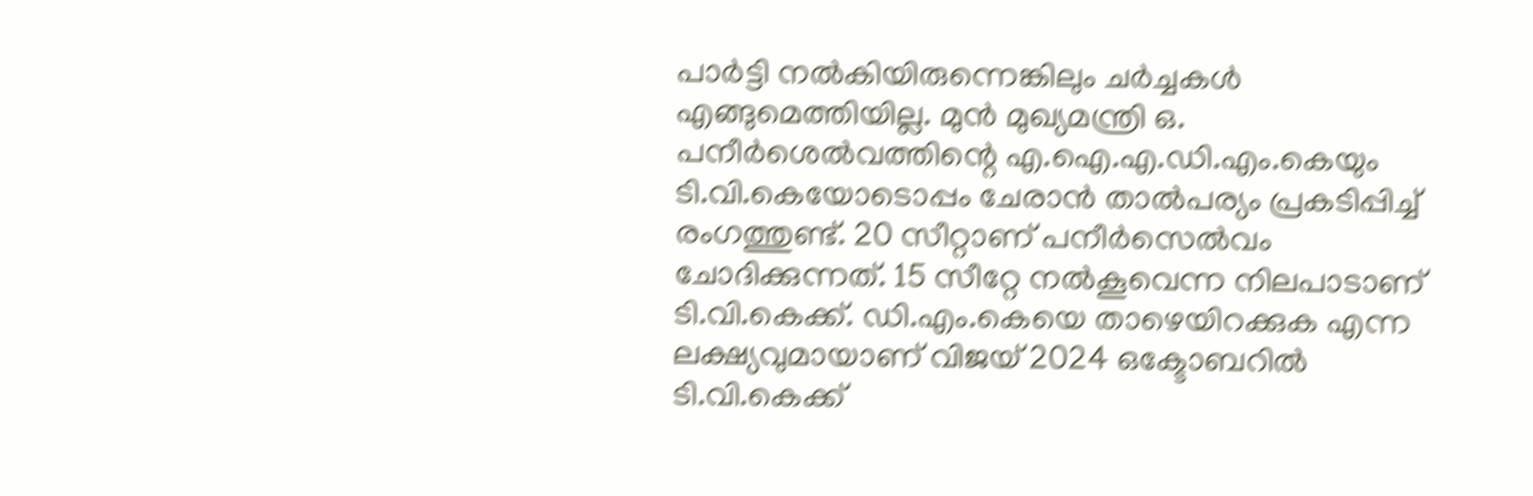പാര്‍ട്ടി നൽകിയിരുന്നെങ്കിലും ചര്‍ച്ചകള്‍ എങ്ങുമെത്തിയില്ല. മുൻ മുഖ്യമന്ത്രി ഒ. പനീർശെൽവത്തിന്റെ എ.ഐ.എ.ഡി.എം.കെയും ടി.വി.കെയോടൊപ്പം ചേരാന്‍ താൽപര്യം പ്രകടിപ്പിച്ച് രംഗത്തുണ്ട്. 20 സീറ്റാണ് പനീര്‍സെല്‍വം ചോദിക്കുന്നത്. 15 സീറ്റേ നല്‍കൂവെന്ന നിലപാടാണ് ടി.വി.കെക്ക്. ഡി.എം.കെയെ താഴെയിറക്കുക എന്ന ലക്ഷ്യവുമായാണ് വിജയ് 2024 ഒക്ടോബറിൽ ടി.വി.കെക്ക്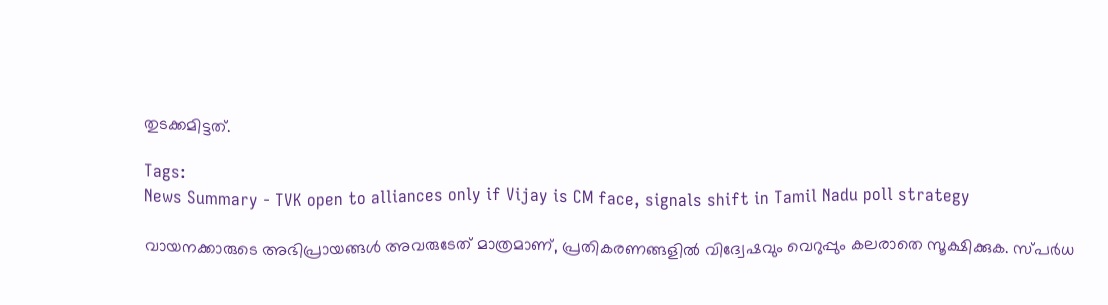തുടക്കമിട്ടത്.

Tags:
News Summary - TVK open to alliances only if Vijay is CM face, signals shift in Tamil Nadu poll strategy

വായനക്കാരുടെ അഭിപ്രായങ്ങള്‍ അവരുടേത് മാത്രമാണ്, പ്രതികരണങ്ങളിൽ വിദ്വേഷവും വെറുപ്പും കലരാതെ സൂക്ഷിക്കുക. സ്പർധ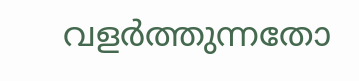വളർത്തുന്നതോ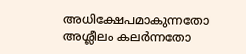അധിക്ഷേപമാകുന്നതോ അശ്ലീലം കലർന്നതോ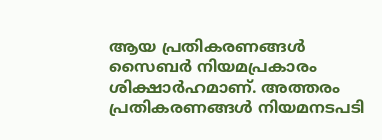ആയ പ്രതികരണങ്ങൾ സൈബർ നിയമപ്രകാരം ശിക്ഷാർഹമാണ്. അത്തരം പ്രതികരണങ്ങൾ നിയമനടപടി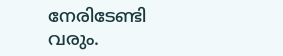നേരിടേണ്ടി വരും.